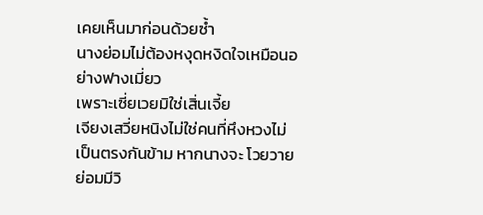เคยเห็นมาก่อนด้วยซ้ำ
นางย่อมไม่ต้องหงุดหงิดใจเหมือนอย่างฟางเมี่ยว
เพราะเซี่ยเวยมิใช่เสิ่นเจี้ย
เจียงเสวี่ยหนิงไม่ใช่คนที่หึงหวงไม่เป็นตรงกันข้าม หากนางจะ โวยวายย่อมมีวิ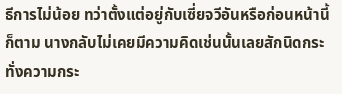ธีการไม่น้อย ทว่าตั้งแต่อยู่กับเซี่ยจวีอันหรือก่อนหน้านี้ ก็ตาม นางกลับไม่เคยมีความคิดเช่นนั้นเลยสักนิดกระทั่งความกระ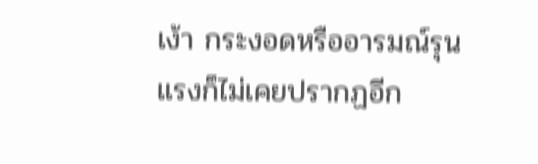เง้า กระงอดหรืออารมณ์รุนแรงก็ไม่เคยปรากฏอีก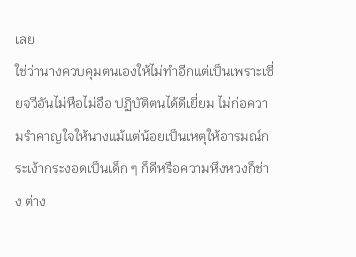เลย
ใช่ว่านางควบคุมตนเองให้ไม่ทำอีกแต่เป็นเพราะเซี่ยจวีอันไม่หือไม่อือ ปฏิบัติตนได้ดีเยี่ยม ไม่ก่อความรำคาญใจให้นางแม้แต่น้อยเป็นเหตุให้อารมณ์กระเง้ากระงอดเป็นเด็ก ๆ ก็ดีหรือความหึงหวงก็ช่าง ต่าง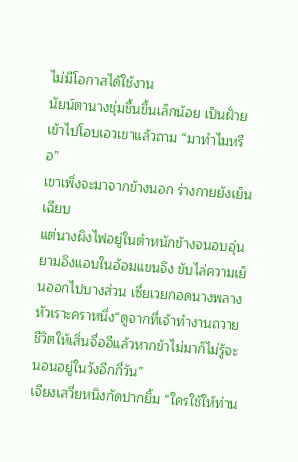ไม่มีโอกาสได้ใช้งาน
นัยน์ตานางชุ่มชื้นขึ้นเล็กน้อย เป็นฝั่ายเข้าไปโอบเอวเขาแล้วถาม “มาทำไมหรือ”
เขาเพิ่งจะมาจากข้างนอก ร่างกายยังเย็นเฉียบ
แต่นางผิงไฟอยู่ในตำหนักข้างจนอบอุ่น ยามอิงแอบในอ้อมแขนจึง ขับไล่ความเย็นออกไปบางส่วน เซี่ยเวยกอดนางพลางหัวเราะคราหนึ่ง“ดูจากที่เจ้าทำงานถวายชีวิตให้เสิ่นจื่ออีแล้วหากข้าไม่มาก็ไม่รู้จะนอนอยู่ในวังอีกกี่วัน”
เจียงเสวี่ยหนิงกัดปากยิ้ม “ใครใช้ให้ท่าน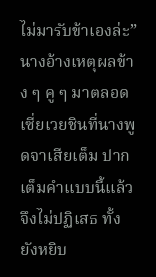ไม่มารับข้าเองล่ะ”
นางอ้างเหตุผลข้าง ๆ คู ๆ มาตลอด เซี่ยเวยชินที่นางพูดจาเสียเต็ม ปากเต็มคำแบบนี้แล้วจึงไม่ปฏิเสธ ทั้งยังหยิบ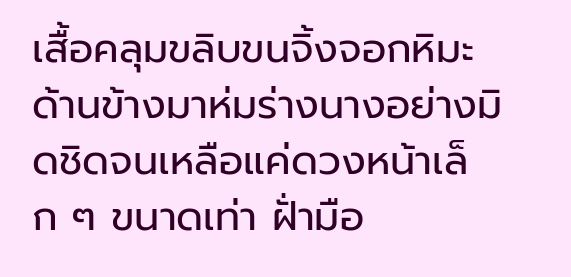เสื้อคลุมขลิบขนจิ้งจอกหิมะด้านข้างมาห่มร่างนางอย่างมิดชิดจนเหลือแค่ดวงหน้าเล็ก ๆ ขนาดเท่า ฝั่ามือ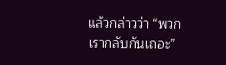แล้วกล่าวว่า “พวกเรากลับกันเถอะ”